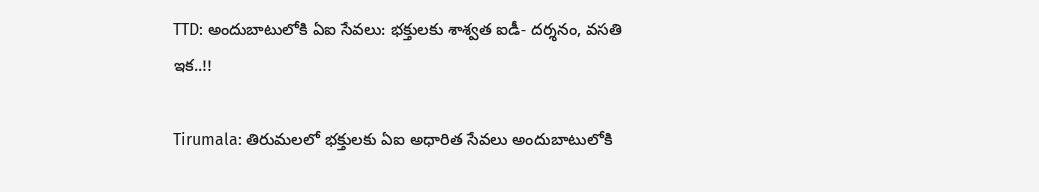TTD: అందుబాటులోకి ఏఐ సేవలు: భక్తులకు శాశ్వత ఐడీ- దర్శనం, వసతి ఇక..!!

Tirumala: తిరుమలలో భక్తులకు ఏఐ అధారిత సేవలు అందుబాటులోకి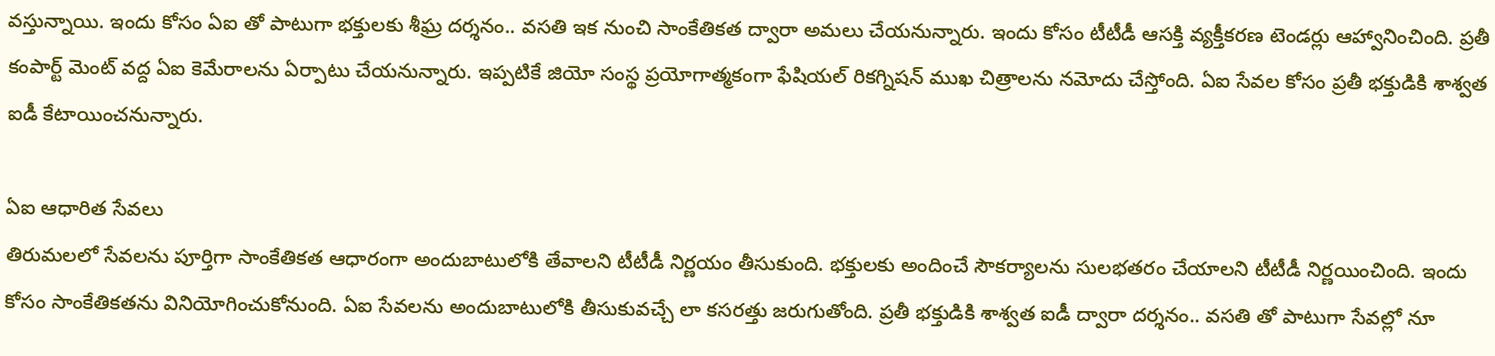వస్తున్నాయి. ఇందు కోసం ఏఐ తో పాటుగా భక్తులకు శీఘ్ర దర్శనం.. వసతి ఇక నుంచి సాంకేతికత ద్వారా అమలు చేయనున్నారు. ఇందు కోసం టీటీడీ ఆసక్తి వ్యక్తీకరణ టెండర్లు ఆహ్వానించింది. ప్రతీ కంపార్ట్ మెంట్ వద్ద ఏఐ కెమేరాలను ఏర్పాటు చేయనున్నారు. ఇప్పటికే జియో సంస్థ ప్రయోగాత్మకంగా ఫేషియల్ రికగ్నిషన్ ముఖ చిత్రాలను నమోదు చేస్తోంది. ఏఐ సేవల కోసం ప్రతీ భక్తుడికి శాశ్వత ఐడీ కేటాయించనున్నారు.

ఏఐ ఆధారిత సేవలు
తిరుమలలో సేవలను పూర్తిగా సాంకేతికత ఆధారంగా అందుబాటులోకి తేవాలని టీటీడీ నిర్ణయం తీసుకుంది. భక్తులకు అందించే సౌకర్యాలను సులభతరం చేయాలని టీటీడీ నిర్ణయించింది. ఇందు కోసం సాంకేతికతను వినియోగించుకోనుంది. ఏఐ సేవలను అందుబాటులోకి తీసుకువచ్చే లా కసరత్తు జరుగుతోంది. ప్రతీ భక్తుడికి శాశ్వత ఐడీ ద్వారా దర్శనం.. వసతి తో పాటుగా సేవల్లో నూ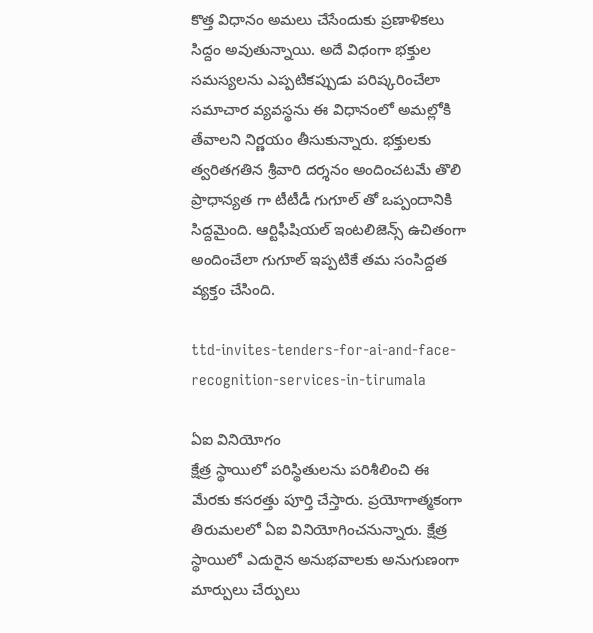కొత్త విధానం అమలు చేసేందుకు ప్రణాళికలు సిద్దం అవుతున్నాయి. అదే విధంగా భక్తుల సమస్యలను ఎప్పటికప్పుడు పరిష్కరించేలా సమాచార వ్యవస్థను ఈ విధానంలో అమల్లోకి తేవాలని నిర్ణయం తీసుకున్నారు. భక్తులకు త్వరితగతిన శ్రీవారి దర్శనం అందించటమే తొలి ప్రాధాన్యత గా టీటీడీ గుగూల్ తో ఒప్పందానికి సిద్దమైంది. ఆర్టిఫీషియల్ ఇంటలిజెన్స్ ఉచితంగా అందించేలా గుగూల్ ఇప్పటికే తమ సంసిద్దత వ్యక్తం చేసింది.

ttd-invites-tenders-for-ai-and-face-recognition-services-in-tirumala

ఏఐ వినియోగం
క్షేత్ర స్థాయిలో పరిస్థితులను పరిశీలించి ఈ మేరకు కసరత్తు పూర్తి చేస్తారు. ప్రయోగాత్మకంగా తిరుమలలో ఏఐ వినియోగించనున్నారు. క్షేత్ర స్థాయిలో ఎదురైన అనుభవాలకు అనుగుణంగా మార్పులు చేర్పులు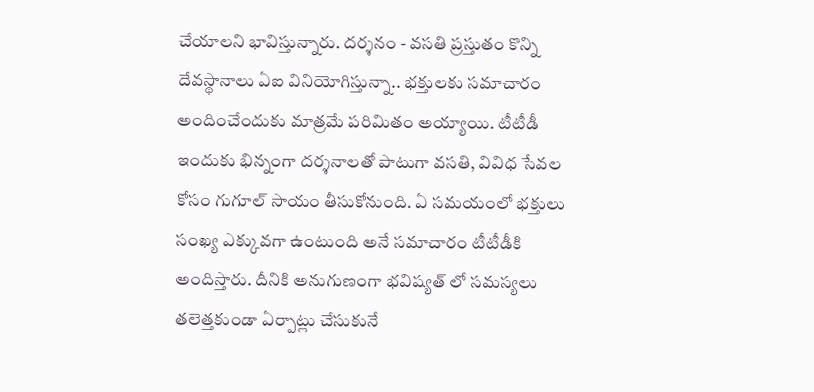చేయాలని భావిస్తున్నారు. దర్శనం - వసతి ప్రస్తుతం కొన్ని దేవస్థానాలు ఏఐ వినియోగిస్తున్నా.. భక్తులకు సమాచారం అందించేందుకు మాత్రమే పరిమితం అయ్యాయి. టీటీడీ ఇందుకు భిన్నంగా దర్శనాలతో పాటుగా వసతి, వివిధ సేవల కోసం గుగూల్ సాయం తీసుకోనుంది. ఏ సమయంలో భక్తులు సంఖ్య ఎక్కువగా ఉంటుంది అనే సమాచారం టీటీడీకి అందిస్తారు. దీనికి అనుగుణంగా భవిష్యత్ లో సమస్యలు తలెత్తకుండా ఏర్పాట్లు చేసుకునే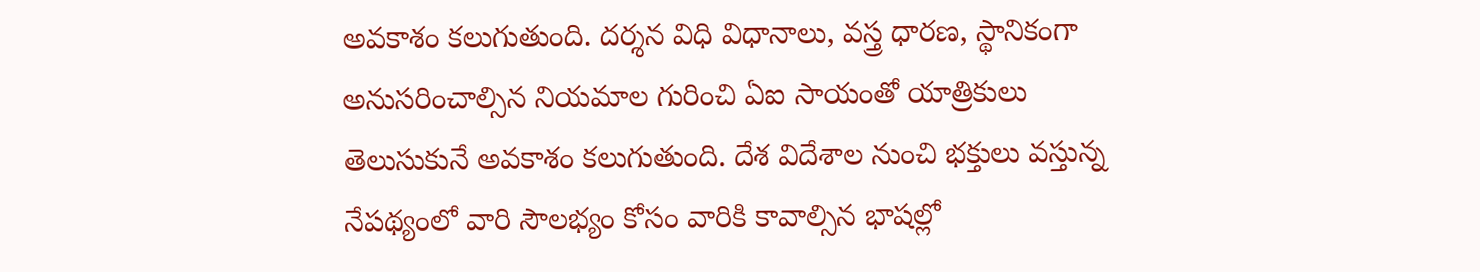అవకాశం కలుగుతుంది. దర్శన విధి విధానాలు, వస్త్ర ధారణ, స్థానికంగా అనుసరించాల్సిన నియమాల గురించి ఏఐ సాయంతో యాత్రికులు తెలుసుకునే అవకాశం కలుగుతుంది. దేశ విదేశాల నుంచి భక్తులు వస్తున్న నేపథ్యంలో వారి సౌలభ్యం కోసం వారికి కావాల్సిన భాషల్లో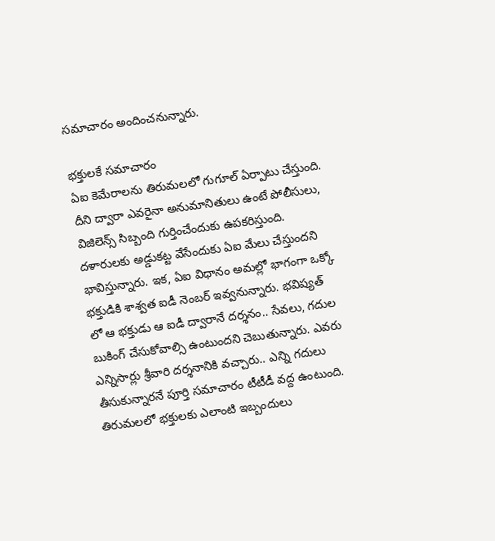సమాచారం అందించనున్నారు.

భక్తులకే సమాచారం
ఏఐ కెమేరాలను తిరుమలలో గుగూల్ ఏర్పాటు చేస్తుంది. దీని ద్వారా ఎవరైనా అనుమానితులు ఉంటే పోలీసులు, విజిలెన్స్ సిబ్బంది గుర్తించేందుకు ఉపకరిస్తుంది. దళారులకు అడ్డుకట్ట వేసేందుకు ఏఐ మేలు చేస్తుందని భావిస్తున్నారు. ఇక, ఏఐ విధానం అమల్లో భాగంగా ఒక్కో భక్తుడికి శాశ్వత ఐడీ నెంబర్ ఇవ్వనున్నారు. భవిష్యత్ లో ఆ భక్తుడు ఆ ఐడీ ద్వారానే దర్శనం.. సేవలు, గదుల బుకింగ్ చేసుకోవాల్సి ఉంటుందని చెబుతున్నారు. ఎవరు ఎన్నిసార్లు శ్రీవారి దర్శనానికి వచ్చారు.. ఎన్ని గదులు తీసుకున్నారనే పూర్తి సమాచారం టీటీడీ వద్ద ఉంటుంది. తిరుమలలో భక్తులకు ఎలాంటి ఇబ్బందులు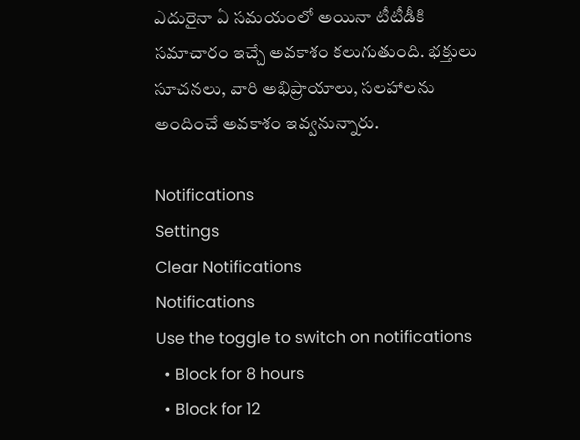ఎదురైనా ఏ సమయంలో అయినా టీటీడీకి సమాచారం ఇచ్చే అవకాశం కలుగుతుంది. భక్తులు సూచనలు, వారి అభిప్రాయాలు, సలహాలను అందించే అవకాశం ఇవ్వనున్నారు.

Notifications
Settings
Clear Notifications
Notifications
Use the toggle to switch on notifications
  • Block for 8 hours
  • Block for 12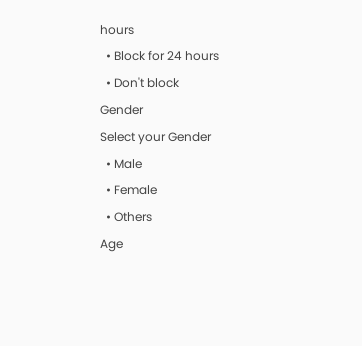hours
  • Block for 24 hours
  • Don't block
Gender
Select your Gender
  • Male
  • Female
  • Others
Age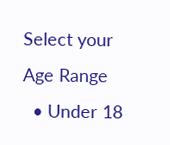Select your Age Range
  • Under 18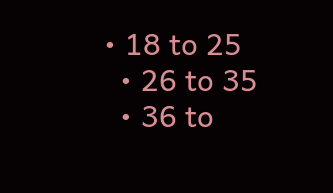• 18 to 25
  • 26 to 35
  • 36 to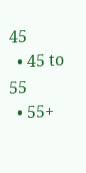45
  • 45 to 55
  • 55+